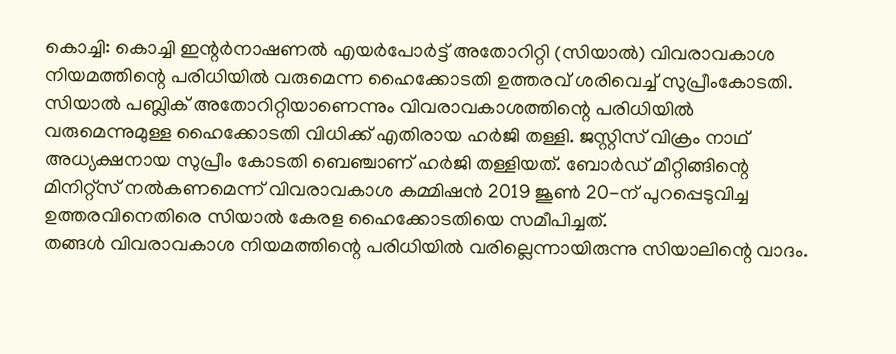കൊച്ചി: കൊച്ചി ഇന്റർനാഷണൽ എയർപോർട്ട് അതോറിറ്റി (സിയാൽ) വിവരാവകാശ നിയമത്തിന്റെ പരിധിയിൽ വരുമെന്ന ഹൈക്കോടതി ഉത്തരവ് ശരിവെച്ച് സുപ്രീംകോടതി. സിയാൽ പബ്ലിക് അതോറിറ്റിയാണെന്നും വിവരാവകാശത്തിന്റെ പരിധിയിൽ വരുമെന്നുമുള്ള ഹൈക്കോടതി വിധിക്ക് എതിരായ ഹർജി തള്ളി. ജസ്റ്റിസ് വിക്രം നാഥ് അധ്യക്ഷനായ സുപ്രീം കോടതി ബെഞ്ചാണ് ഹർജി തള്ളിയത്. ബോർഡ് മീറ്റിങ്ങിന്റെ മിനിറ്റ്സ് നൽകണമെന്ന് വിവരാവകാശ കമ്മിഷൻ 2019 ജൂൺ 20-ന് പുറപ്പെടുവിച്ച ഉത്തരവിനെതിരെ സിയാൽ കേരള ഹൈക്കോടതിയെ സമീപിച്ചത്.
തങ്ങൾ വിവരാവകാശ നിയമത്തിന്റെ പരിധിയിൽ വരില്ലെന്നായിരുന്നു സിയാലിന്റെ വാദം.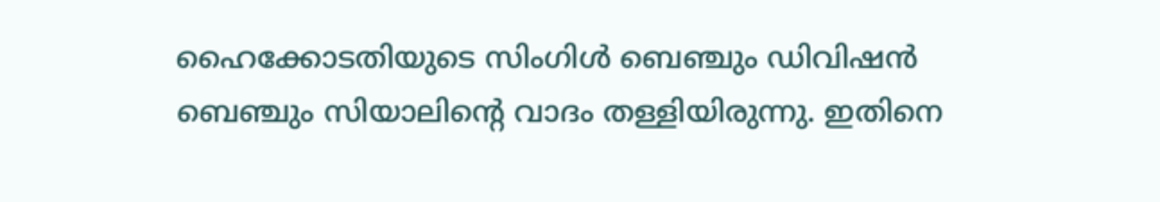ഹൈക്കോടതിയുടെ സിംഗിൾ ബെഞ്ചും ഡിവിഷൻ ബെഞ്ചും സിയാലിന്റെ വാദം തള്ളിയിരുന്നു. ഇതിനെ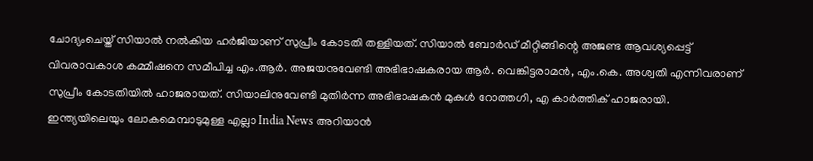ചോദ്യംചെയ്ത് സിയാൽ നൽകിയ ഹർജിയാണ് സുപ്രീം കോടതി തള്ളിയത്. സിയാൽ ബോർഡ് മീറ്റിങ്ങിന്റെ അജണ്ട ആവശ്യപ്പെട്ട് വിവരാവകാശ കമ്മീഷനെ സമീപിച്ച എം.ആർ. അജയനുവേണ്ടി അഭിഭാഷകരായ ആർ. വെങ്കിട്ടരാമൻ, എം.കെ. അശ്വതി എന്നിവരാണ് സുപ്രീം കോടതിയിൽ ഹാജരായത്. സിയാലിനുവേണ്ടി മുതിർന്ന അഭിഭാഷകൻ മുകുൾ റോത്തഗി, എ കാർത്തിക് ഹാജരായി.
ഇന്ത്യയിലെയും ലോകമെമ്പാടുമുള്ള എല്ലാ India News അറിയാൻ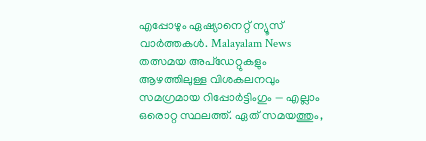എപ്പോഴും ഏഷ്യാനെറ്റ് ന്യൂസ് വാർത്തകൾ. Malayalam News തത്സമയ അപ്ഡേറ്റുകളും ആഴത്തിലുള്ള വിശകലനവും സമഗ്രമായ റിപ്പോർട്ടിംഗും — എല്ലാം ഒരൊറ്റ സ്ഥലത്ത്. ഏത് സമയത്തും,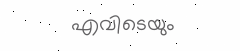എവിടെയും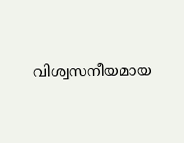വിശ്വസനീയമായ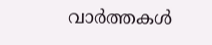വാർത്തകൾ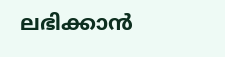ലഭിക്കാൻ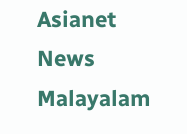Asianet News Malayalam